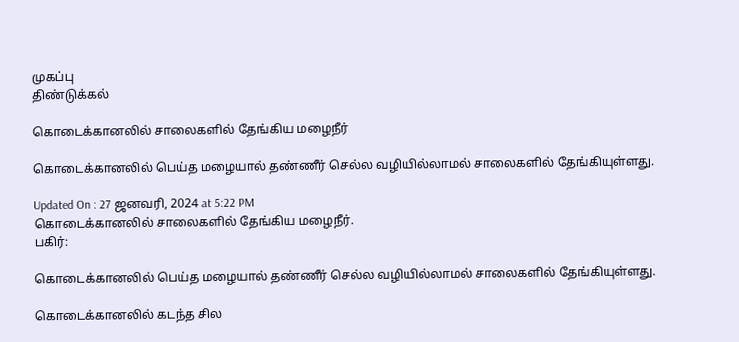முகப்பு
திண்டுக்கல்

கொடைக்கானலில் சாலைகளில் தேங்கிய மழைநீர்

கொடைக்கானலில் பெய்த மழையால் தண்ணீர் செல்ல வழியில்லாமல் சாலைகளில் தேங்கியுள்ளது.

Updated On : 27 ஜனவரி, 2024 at 5:22 PM
கொடைக்கானலில் சாலைகளில் தேங்கிய மழைநீர்.
பகிர்:

கொடைக்கானலில் பெய்த மழையால் தண்ணீர் செல்ல வழியில்லாமல் சாலைகளில் தேங்கியுள்ளது.

கொடைக்கானலில் கடந்த சில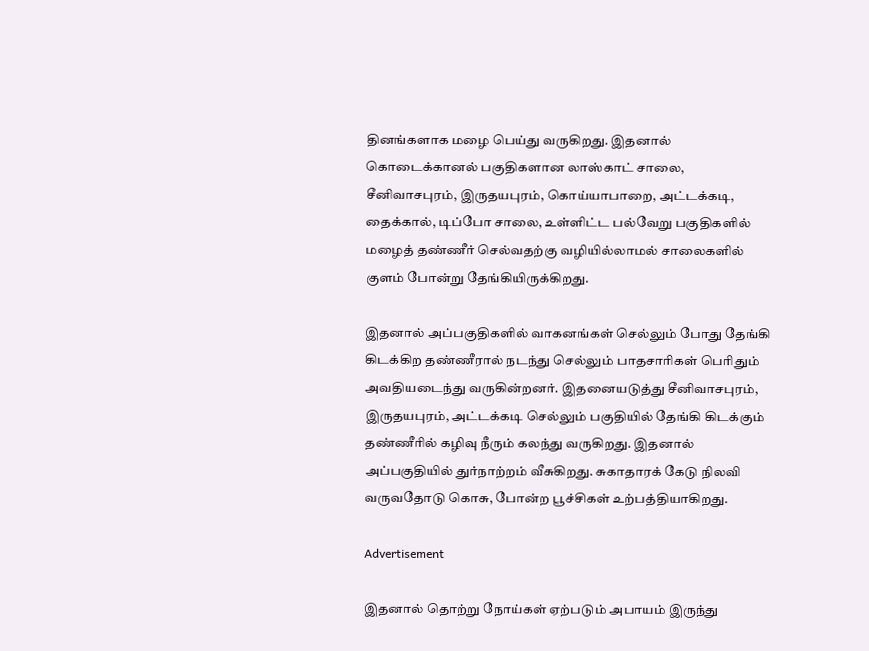தினங்களாக மழை பெய்து வருகிறது. இதனால் கொடைக்கானல் பகுதிகளான லாஸ்காட் சாலை, சீனிவாசபுரம், இருதயபுரம், கொய்யாபாறை, அட்டக்கடி, தைக்கால், டிப்போ சாலை, உள்ளிட்ட பல்வேறு பகுதிகளில் மழைத் தண்ணீர் செல்வதற்கு வழியில்லாமல் சாலைகளில் குளம் போன்று தேங்கியிருக்கிறது.

இதனால் அப்பகுதிகளில் வாகனங்கள் செல்லும் போது தேங்கி கிடக்கிற தண்ணீரால் நடந்து செல்லும் பாதசாரிகள் பெரிதும் அவதியடைந்து வருகின்றனர். இதனையடுத்து சீனிவாசபுரம், இருதயபுரம், அட்டக்கடி செல்லும் பகுதியில் தேங்கி கிடக்கும் தண்ணீரில் கழிவு நீரும் கலந்து வருகிறது. இதனால் அப்பகுதியில் துர்நாற்றம் வீசுகிறது. சுகாதாரக் கேடு நிலவி வருவதோடு கொசு, போன்ற பூச்சிகள் உற்பத்தியாகிறது.

Advertisement

இதனால் தொற்று நோய்கள் ஏற்படும் அபாயம் இருந்து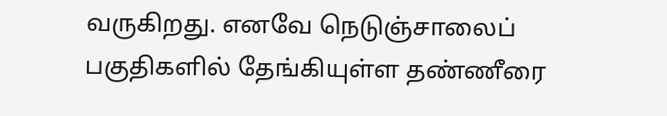வருகிறது. எனவே நெடுஞ்சாலைப் பகுதிகளில் தேங்கியுள்ள தண்ணீரை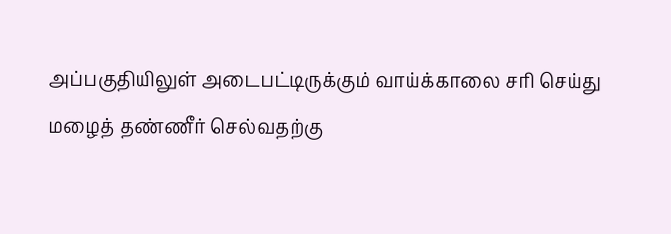அப்பகுதியிலுள் அடைபட்டிருக்கும் வாய்க்காலை சரி செய்து மழைத் தண்ணீர் செல்வதற்கு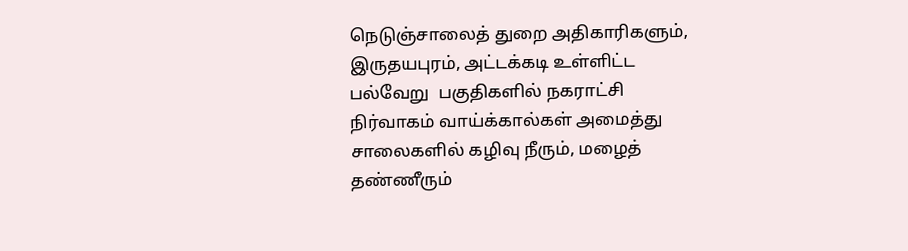நெடுஞ்சாலைத் துறை அதிகாரிகளும், இருதயபுரம், அட்டக்கடி உள்ளிட்ட பல்வேறு  பகுதிகளில் நகராட்சி நிர்வாகம் வாய்க்கால்கள் அமைத்து சாலைகளில் கழிவு நீரும், மழைத் தண்ணீரும்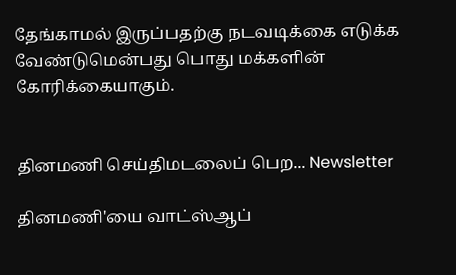தேங்காமல் இருப்பதற்கு நடவடிக்கை எடுக்க வேண்டுமென்பது பொது மக்களின் கோரிக்கையாகும்.


தினமணி செய்திமடலைப் பெற... Newsletter

தினமணி'யை வாட்ஸ்ஆப்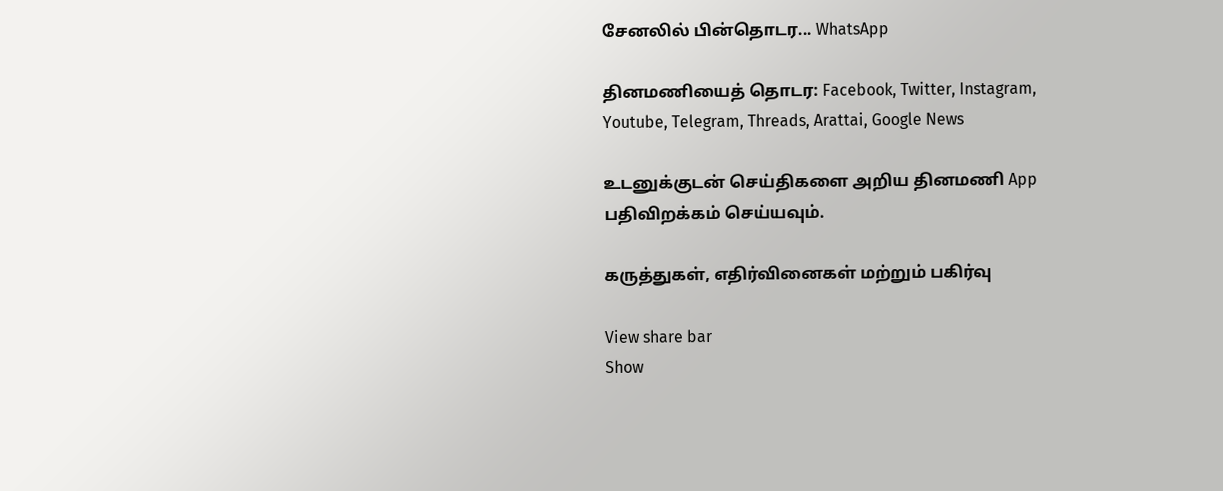சேனலில் பின்தொடர... WhatsApp

தினமணியைத் தொடர: Facebook, Twitter, Instagram, Youtube, Telegram, Threads, Arattai, Google News

உடனுக்குடன் செய்திகளை அறிய தினமணி App பதிவிறக்கம் செய்யவும்.

கருத்துகள், எதிர்வினைகள் மற்றும் பகிர்வு

View share bar
Show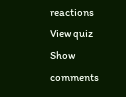reactions
View quiz
Show comments